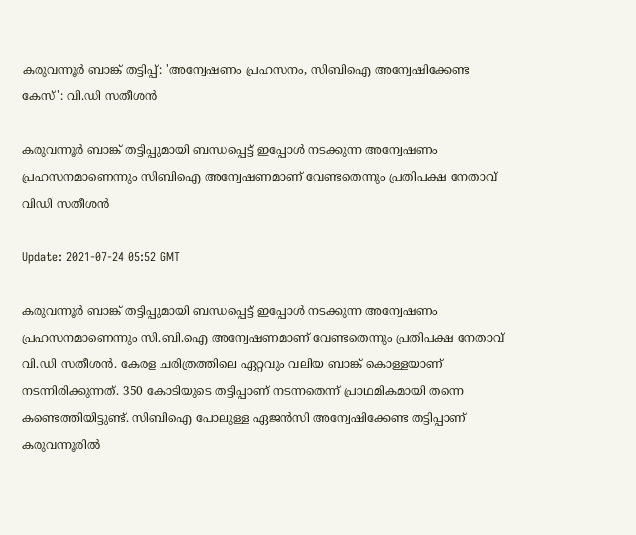കരുവന്നൂർ ബാങ്ക് തട്ടിപ്പ്: 'അന്വേഷണം പ്രഹസനം, സിബിഐ അന്വേഷിക്കേണ്ട കേസ്': വി.ഡി സതീശൻ

കരുവന്നൂർ ബാങ്ക് തട്ടിപ്പുമായി ബന്ധപ്പെട്ട് ഇപ്പോൾ നടക്കുന്ന അന്വേഷണം പ്രഹസനമാണെന്നും സിബിഐ അന്വേഷണമാണ് വേണ്ടതെന്നും പ്രതിപക്ഷ നേതാവ് വിഡി സതീശൻ

Update: 2021-07-24 05:52 GMT

കരുവന്നൂർ ബാങ്ക് തട്ടിപ്പുമായി ബന്ധപ്പെട്ട് ഇപ്പോൾ നടക്കുന്ന അന്വേഷണം പ്രഹസനമാണെന്നും സി.ബി.ഐ അന്വേഷണമാണ് വേണ്ടതെന്നും പ്രതിപക്ഷ നേതാവ് വി.ഡി സതീശൻ. കേരള ചരിത്രത്തിലെ ഏറ്റവും വലിയ ബാങ്ക് കൊള്ളയാണ് നടന്നിരിക്കുന്നത്. 350 കോടിയുടെ തട്ടിപ്പാണ് നടന്നതെന്ന് പ്രാഥമികമായി തന്നെ കണ്ടെത്തിയിട്ടുണ്ട്. സിബിഐ പോലുള്ള ഏജൻസി അന്വേഷിക്കേണ്ട തട്ടിപ്പാണ് കരുവന്നൂരിൽ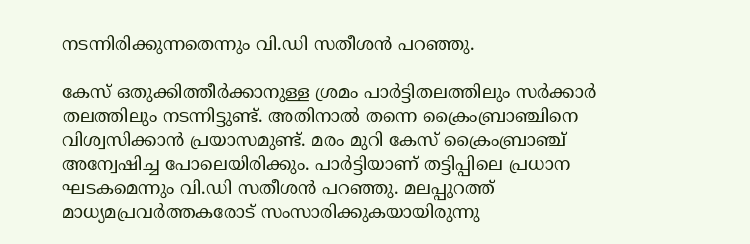നടന്നിരിക്കുന്നതെന്നും വി.ഡി സതീശൻ പറഞ്ഞു.

കേസ് ഒതുക്കിത്തീർക്കാനുള്ള ശ്രമം പാർട്ടിതലത്തിലും സർക്കാർ തലത്തിലും നടന്നിട്ടുണ്ട്. അതിനാൽ തന്നെ ക്രൈംബ്രാഞ്ചിനെ വിശ്വസിക്കാൻ പ്രയാസമുണ്ട്. മരം മുറി കേസ് ക്രൈംബ്രാഞ്ച് അന്വേഷിച്ച പോലെയിരിക്കും. പാർട്ടിയാണ് തട്ടിപ്പിലെ പ്രധാന ഘടകമെന്നും വി.ഡി സതീശൻ പറഞ്ഞു. മലപ്പുറത്ത് മാധ്യമപ്രവർത്തകരോട് സംസാരിക്കുകയായിരുന്നു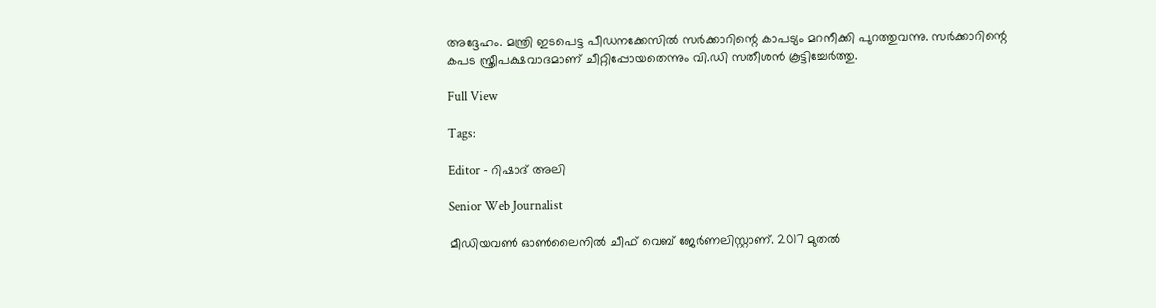അദ്ദേഹം. മന്ത്രി ഇടപെട്ട പീഡനക്കേസിൽ സർക്കാറിന്റെ കാപട്യം മറനീക്കി പുറത്തുവന്നു. സർക്കാറിന്റെ കപട സ്ത്രീപക്ഷവാദമാണ് ചീറ്റിപ്പോയതെന്നും വി.ഡി സതീശൻ കൂട്ടിച്ചേർത്തു.

Full View

Tags:

Editor - റിഷാദ് അലി

Senior Web Journalist

മീഡിയവൺ ഓൺലൈനിൽ ചീഫ് വെബ് ജേർണലിസ്റ്റാണ്. 2017 മുതൽ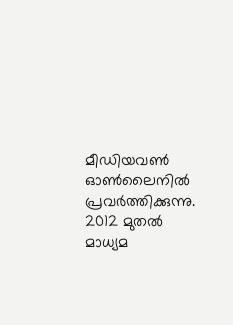മീഡിയവൺ ഓൺലൈനിൽ പ്രവർത്തിക്കുന്നു. 2012 മുതൽ മാധ്യമ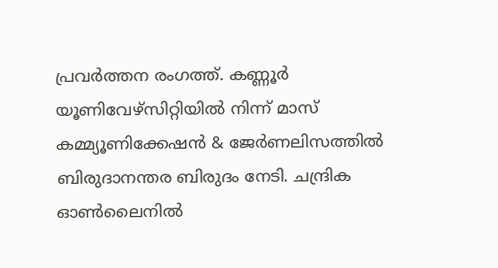പ്രവർത്തന രംഗത്ത്. കണ്ണൂര്‍ യൂണിവേഴ്‌സിറ്റിയിൽ നിന്ന് മാസ് കമ്മ്യൂണിക്കേഷന്‍ & ജേര്‍ണലിസത്തില്‍ ബിരുദാനന്തര ബിരുദം നേടി. ചന്ദ്രിക ഓണ്‍ലൈനില്‍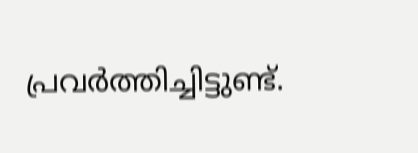പ്രവര്‍ത്തിച്ചിട്ടുണ്ട്.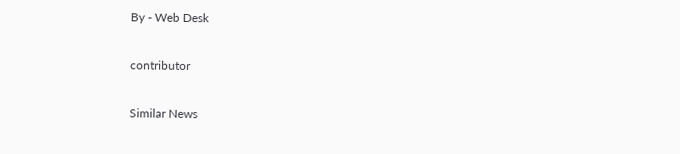By - Web Desk

contributor

Similar News